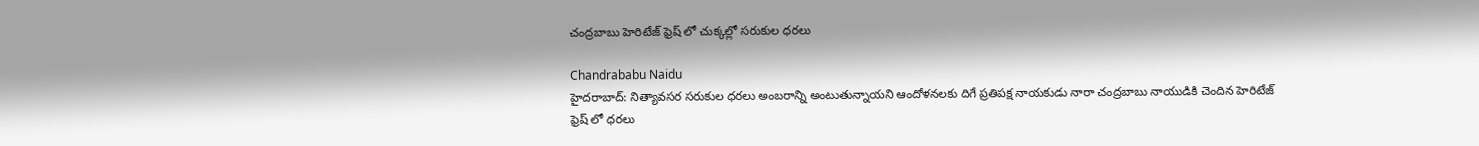చంద్రబాబు హెరిటేజ్ ఫ్రెష్ లో చుక్కల్లో సరుకుల ధరలు

Chandrababu Naidu
హైదరాబాద్: నిత్యావసర సరుకుల ధరలు అంబరాన్ని అంటుతున్నాయని ఆందోళనలకు దిగే ప్రతిపక్ష నాయకుడు నారా చంద్రబాబు నాయుడికి చెందిన హెరిటేజ్ ఫ్రెష్ లో ధరలు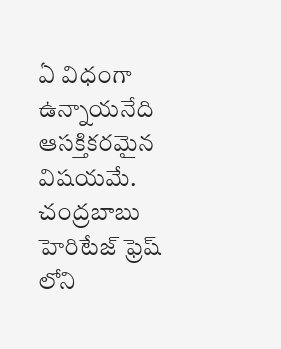ఏ విధంగా ఉన్నాయనేది ఆసక్తికరమైన విషయమే. చంద్రబాబు హెరిటేజ్ ఫ్రెష్ లోని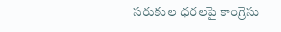సరుకుల ధరలపై కాంగ్రెసు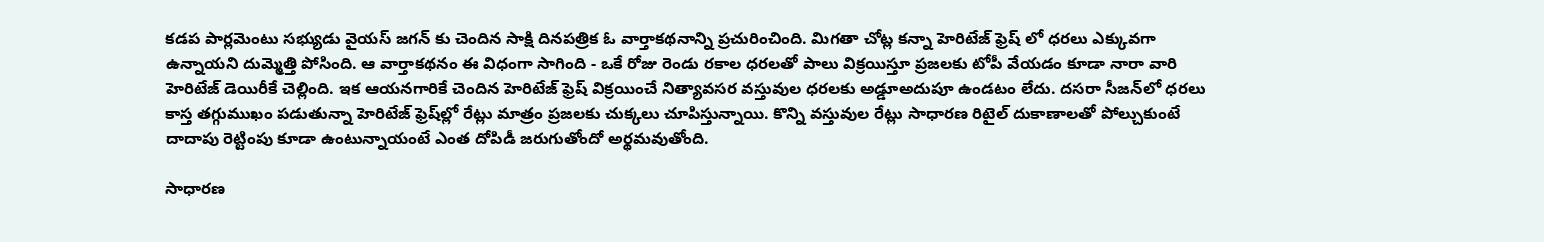కడప పార్లమెంటు సభ్యుడు వైయస్ జగన్ కు చెందిన సాక్షి దినపత్రిక ఓ వార్తాకథనాన్ని ప్రచురించింది. మిగతా చోట్ల కన్నా హెరిటేజ్ ఫ్రెష్ లో ధరలు ఎక్కువగా ఉన్నాయని దుమ్మెత్తి పోసింది. ఆ వార్తాకథనం ఈ విధంగా సాగింది - ఒకే రోజు రెండు రకాల ధరలతో పాలు విక్రయిస్తూ ప్రజలకు టోపీ వేయడం కూడా నారా వారి హెరిటేజ్ డెయిరీకే చెల్లింది. ఇక ఆయనగారికే చెందిన హెరిటేజ్ ఫ్రెష్ విక్రయించే నిత్యావసర వస్తువుల ధరలకు అడ్డూఅదుపూ ఉండటం లేదు. దసరా సీజన్‌లో ధరలు కాస్త తగ్గుముఖం పడుతున్నా హెరిటేజ్ ఫ్రెష్‌ల్లో రేట్లు మాత్రం ప్రజలకు చుక్కలు చూపిస్తున్నాయి. కొన్ని వస్తువుల రేట్లు సాధారణ రిటైల్ దుకాణాలతో పోల్చుకుంటే దాదాపు రెట్టింపు కూడా ఉంటున్నాయంటే ఎంత దోపిడీ జరుగుతోందో అర్థమవుతోంది.

సాధారణ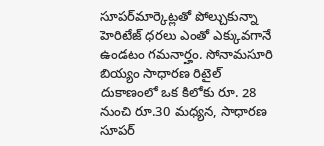సూపర్‌మార్కెట్లతో పోల్చుకున్నా హెరిటేజ్ ధరలు ఎంతో ఎక్కువగానే ఉండటం గమనార్హం. సోనామసూరి బియ్యం సాధారణ రిటైల్ దుకాణంలో ఒక కిలోకు రూ. 28 నుంచి రూ.30 మధ్యన, సాధారణ సూపర్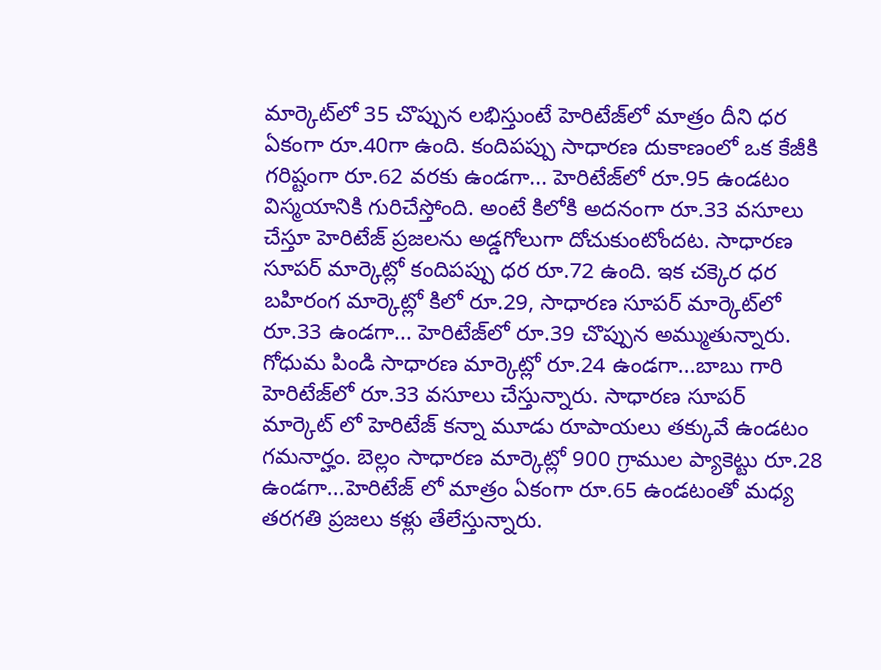మార్కెట్‌లో 35 చొప్పున లభిస్తుంటే హెరిటేజ్‌లో మాత్రం దీని ధర ఏకంగా రూ.40గా ఉంది. కందిపప్పు సాధారణ దుకాణంలో ఒక కేజీకి గరిష్టంగా రూ.62 వరకు ఉండగా... హెరిటేజ్‌లో రూ.95 ఉండటం విస్మయానికి గురిచేస్తోంది. అంటే కిలోకి అదనంగా రూ.33 వసూలు చేస్తూ హెరిటేజ్ ప్రజలను అడ్డగోలుగా దోచుకుంటోందట. సాధారణ సూపర్ మార్కెట్లో కందిపప్పు ధర రూ.72 ఉంది. ఇక చక్కెర ధర బహిరంగ మార్కెట్లో కిలో రూ.29, సాధారణ సూపర్ మార్కెట్‌లో రూ.33 ఉండగా... హెరిటేజ్‌లో రూ.39 చొప్పున అమ్ముతున్నారు. గోధుమ పిండి సాధారణ మార్కెట్లో రూ.24 ఉండగా...బాబు గారి హెరిటేజ్‌లో రూ.33 వసూలు చేస్తున్నారు. సాధారణ సూపర్ మార్కెట్ ‌లో హెరిటేజ్ కన్నా మూడు రూపాయలు తక్కువే ఉండటం గమనార్హం. బెల్లం సాధారణ మార్కెట్లో 900 గ్రాముల ప్యాకెట్టు రూ.28 ఉండగా...హెరిటేజ్ ‌లో మాత్రం ఏకంగా రూ.65 ఉండటంతో మధ్య తరగతి ప్రజలు కళ్లు తేలేస్తున్నారు.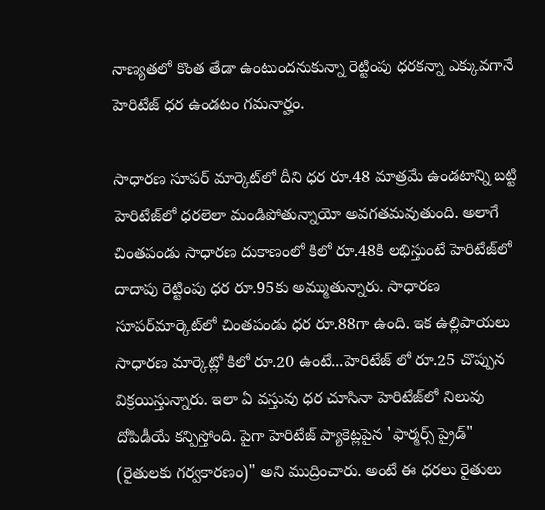నాణ్యతలో కొంత తేడా ఉంటుందనుకున్నా రెట్టింపు ధరకన్నా ఎక్కువగానే హెరిటేజ్ ధర ఉండటం గమనార్హం.

సాధారణ సూపర్ మార్కెట్‌లో దీని ధర రూ.48 మాత్రమే ఉండటాన్ని బట్టి హెరిటేజ్‌లో ధరలెలా మండిపోతున్నాయో అవగతమవుతుంది. అలాగే చింతపండు సాధారణ దుకాణంలో కిలో రూ.48కి లభిస్తుంటే హెరిటేజ్‌లో దాదాపు రెట్టింపు ధర రూ.95కు అమ్ముతున్నారు. సాధారణ సూపర్‌మార్కెట్‌లో చింతపండు ధర రూ.88గా ఉంది. ఇక ఉల్లిపాయలు సాధారణ మార్కెట్లో కిలో రూ.20 ఉంటే...హెరిటేజ్‌ లో రూ.25 చొప్పున విక్రయిస్తున్నారు. ఇలా ఏ వస్తువు ధర చూసినా హెరిటేజ్‌లో నిలువు దోపిడీయే కన్పిస్తోంది. పైగా హెరిటేజ్ ప్యాకెట్లపైన 'ఫార్మర్స్ ప్రైడ్" (రైతులకు గర్వకారణం)" అని ముద్రించారు. అంటే ఈ ధరలు రైతులు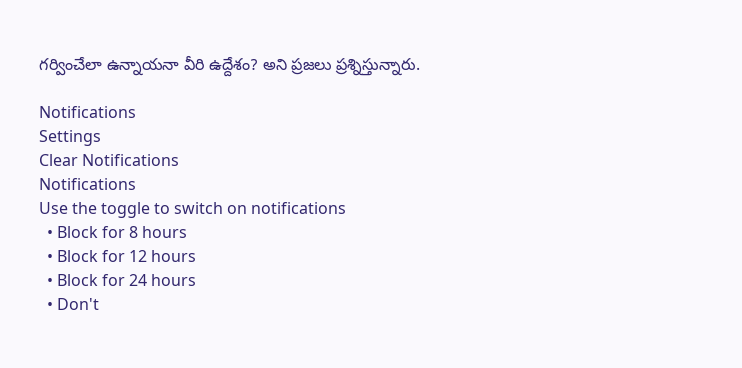గర్వించేలా ఉన్నాయనా వీరి ఉద్దేశం? అని ప్రజలు ప్రశ్నిస్తున్నారు.

Notifications
Settings
Clear Notifications
Notifications
Use the toggle to switch on notifications
  • Block for 8 hours
  • Block for 12 hours
  • Block for 24 hours
  • Don't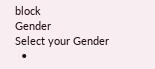block
Gender
Select your Gender
  •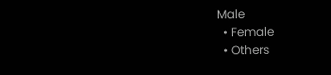Male
  • Female
  • Others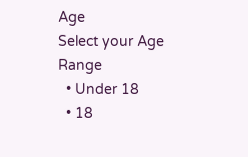Age
Select your Age Range
  • Under 18
  • 18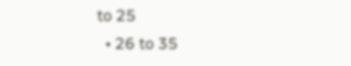to 25
  • 26 to 35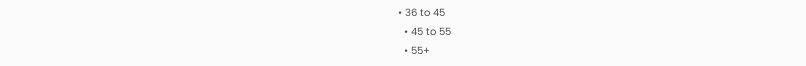• 36 to 45
  • 45 to 55
  • 55+